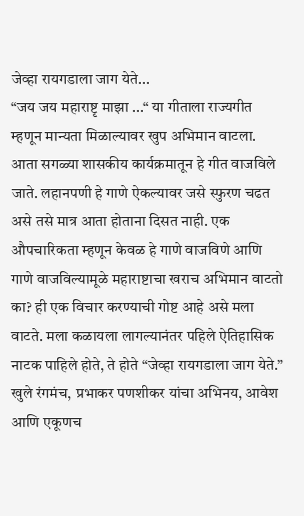जेव्हा रायगडाला जाग येते...
“जय जय महाराष्टृ माझा ...“ या गीताला राज्यगीत म्हणून मान्यता मिळाल्यावर खुप अभिमान वाटला. आता सगळ्या शासकीय कार्यक्रमातून हे गीत वाजविले जाते. लहानपणी हे गाणे ऐकल्यावर जसे स्फुरण चढत असे तसे मात्र आता होताना दिसत नाही. एक औपचारिकता म्हणून केवळ हे गाणे वाजविणे आणि गाणे वाजविल्यामूळे महाराष्टाचा खराच अभिमान वाटतो का? ही एक विचार करण्याची गोष्ट आहे असे मला वाटते. मला कळायला लागल्यानंतर पहिले ऐतिहासिक नाटक पाहिले होते, ते होते “जेव्हा रायगडाला जाग येते.” खुले रंगमंच, प्रभाकर पणशीकर यांचा अभिनय, आवेश आणि एकूणच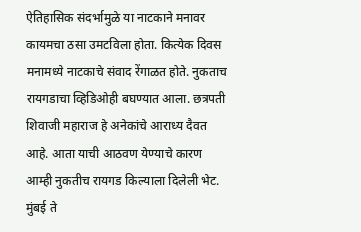ऐतिहासिक संदर्भामुळे या नाटकाने मनावर कायमचा ठसा उमटविला होता. कित्येक दिवस मनामध्ये नाटकाचे संवाद रेंगाळत होते. नुकताच रायगडाचा व्हिडिओही बघण्यात आला. छत्रपती शिवाजी महाराज हे अनेकांचे आराध्य दैवत आहे. आता याची आठवण येण्याचे कारण आम्ही नुकतीच रायगड किल्याला दिलेली भेट. मुंबई ते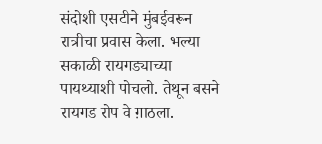संदोशी एसटीने मुंबईवरून रात्रीचा प्रवास केला. भल्या सकाळी रायगड्याच्या पायथ्याशी पोचलो. तेथून बसने रायगड रोप वे ग़ाठला.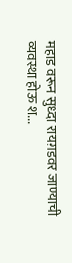महाड वरून सुध्दा रायग़डवर जाण्याची व्यवस्था होऊ श...